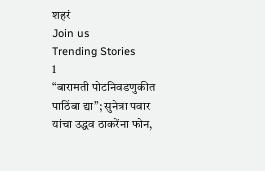शहरं
Join us
Trending Stories
1
“बारामती पोटनिवडणुकीत पाठिंबा द्या”; सुनेत्रा पवार यांचा उद्धव ठाकरेंना फोन,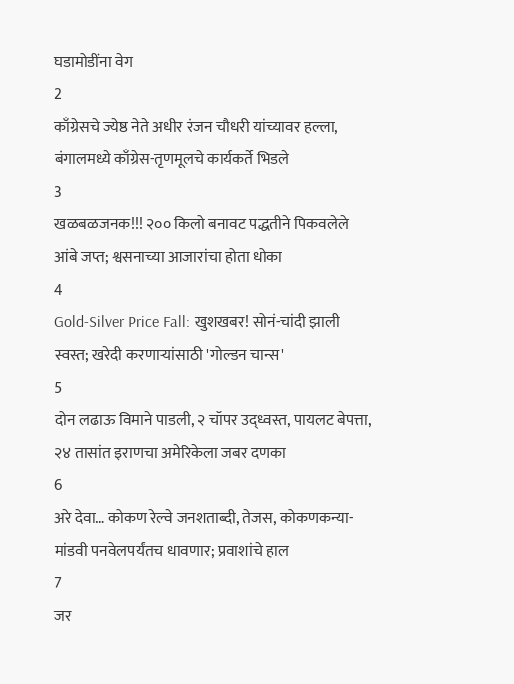घडामोडींना वेग
2
काँग्रेसचे ज्येष्ठ नेते अधीर रंजन चौधरी यांच्यावर हल्ला, बंगालमध्ये काँग्रेस-तृणमूलचे कार्यकर्ते भिडले
3
खळबळजनक!!! २०० किलो बनावट पद्धतीने पिकवलेले आंबे जप्त; श्वसनाच्या आजारांचा होता धोका
4
Gold-Silver Price Fall: खुशखबर! सोनं-चांदी झाली स्वस्त; खरेदी करणाऱ्यांसाठी 'गोल्डन चान्स'
5
दोन लढाऊ विमाने पाडली, २ चॉपर उद्ध्वस्त, पायलट बेपत्ता, २४ तासांत इराणचा अमेरिकेला जबर दणका
6
अरे देवा… कोकण रेल्वे जनशताब्दी, तेजस, कोकणकन्या-मांडवी पनवेलपर्यंतच धावणार; प्रवाशांचे हाल
7
जर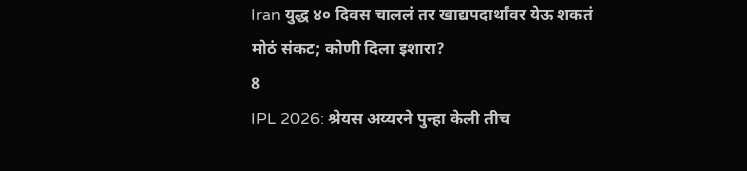Iran युद्ध ४० दिवस चाललं तर खाद्यपदार्थांवर येऊ शकतं मोठं संकट; कोणी दिला इशारा?
8
IPL 2026: श्रेयस अय्यरने पुन्हा केली तीच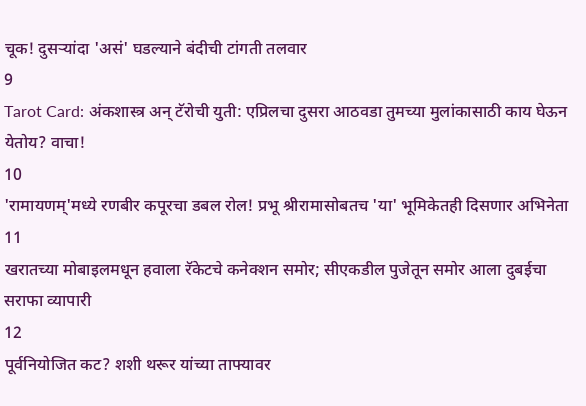चूक! दुसऱ्यांदा 'असं' घडल्याने बंदीची टांगती तलवार
9
Tarot Card: अंकशास्त्र अन् टॅरोची युती: एप्रिलचा दुसरा आठवडा तुमच्या मुलांकासाठी काय घेऊन येतोय? वाचा!
10
'रामायणम्'मध्ये रणबीर कपूरचा डबल रोल! प्रभू श्रीरामासोबतच 'या' भूमिकेतही दिसणार अभिनेता
11
खरातच्या मोबाइलमधून हवाला रॅकेटचे कनेक्शन समोर; सीएकडील पुजेतून समोर आला दुबईचा सराफा व्यापारी
12
पूर्वनियोजित कट? शशी थरूर यांच्या ताफ्यावर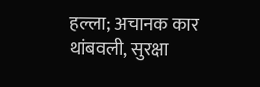हल्ला; अचानक कार थांबवली, सुरक्षा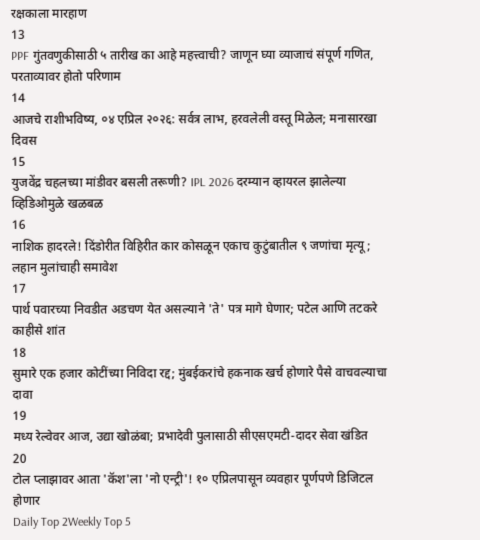रक्षकाला मारहाण
13
PPF गुंतवणुकीसाठी ५ तारीख का आहे महत्त्वाची? जाणून घ्या व्याजाचं संपूर्ण गणित, परताव्यावर होतो परिणाम
14
आजचे राशीभविष्य, ०४ एप्रिल २०२६: सर्वत्र लाभ, हरवलेली वस्तू मिळेल; मनासारखा दिवस
15
युजवेंद्र चहलच्या मांडीवर बसली तरूणी? IPL 2026 दरम्यान व्हायरल झालेल्या व्हिडिओमुळे खळबळ
16
नाशिक हादरले! दिंडोरीत विहिरीत कार कोसळून एकाच कुटुंबातील ९ जणांचा मृत्यू; लहान मुलांचाही समावेश
17
पार्थ पवारच्या निवडीत अडचण येत असल्याने 'ते' पत्र मागे घेणार; पटेल आणि तटकरे काहीसे शांत
18
सुमारे एक हजार कोटींच्या निविदा रद्द; मुंबईकरांचे हकनाक खर्च होणारे पैसे वाचवल्याचा दावा
19
मध्य रेल्वेवर आज, उद्या खोळंबा; प्रभादेवी पुलासाठी सीएसएमटी-दादर सेवा खंडित
20
टोल प्लाझावर आता 'कॅश'ला 'नो एन्ट्री'! १० एप्रिलपासून व्यवहार पूर्णपणे डिजिटल होणार
Daily Top 2Weekly Top 5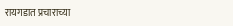रायगडात प्रचाराच्या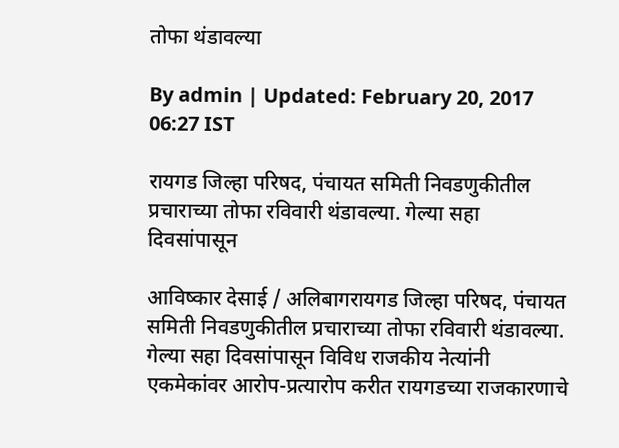तोफा थंडावल्या

By admin | Updated: February 20, 2017 06:27 IST

रायगड जिल्हा परिषद, पंचायत समिती निवडणुकीतील प्रचाराच्या तोफा रविवारी थंडावल्या. गेल्या सहा दिवसांपासून

आविष्कार देसाई / अलिबागरायगड जिल्हा परिषद, पंचायत समिती निवडणुकीतील प्रचाराच्या तोफा रविवारी थंडावल्या. गेल्या सहा दिवसांपासून विविध राजकीय नेत्यांनी एकमेकांवर आरोप-प्रत्यारोप करीत रायगडच्या राजकारणाचे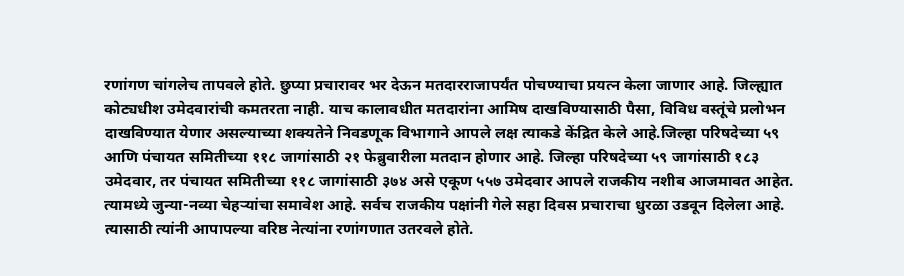रणांगण चांगलेच तापवले होते. छुप्या प्रचारावर भर देऊन मतदारराजापर्यंत पोचण्याचा प्रयत्न केला जाणार आहे. जिल्ह्यात कोट्यधीश उमेदवारांची कमतरता नाही. याच कालावधीत मतदारांना आमिष दाखविण्यासाठी पैसा, विविध वस्तूंचे प्रलोभन दाखविण्यात येणार असल्याच्या शक्यतेने निवडणूक विभागाने आपले लक्ष त्याकडे केंद्रित केले आहे.जिल्हा परिषदेच्या ५९ आणि पंचायत समितीच्या ११८ जागांसाठी २१ फेब्रुवारीला मतदान होणार आहे. जिल्हा परिषदेच्या ५९ जागांसाठी १८३ उमेदवार, तर पंचायत समितीच्या ११८ जागांसाठी ३७४ असे एकूण ५५७ उमेदवार आपले राजकीय नशीब आजमावत आहेत. त्यामध्ये जुन्या-नव्या चेहऱ्यांचा समावेश आहे. सर्वच राजकीय पक्षांनी गेले सहा दिवस प्रचाराचा धुरळा उडवून दिलेला आहे. त्यासाठी त्यांनी आपापल्या वरिष्ठ नेत्यांना रणांगणात उतरवले होते.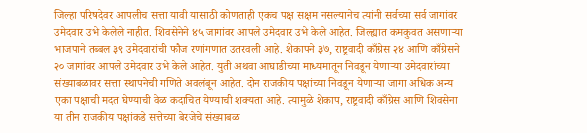जिल्हा परिषदेवर आपलीच सत्ता यावी यासाठी कोणताही एकच पक्ष सक्षम नसल्यानेच त्यांनी सर्वच्या सर्व जागांवर उमेदवार उभे केलेले नाहीत. शिवसेनेने ४५ जागांवर आपले उमेदवार उभे केले आहेत. जिल्ह्यात कमकुवत असणाऱ्या भाजपाने तब्बल ३९ उमेदवारांची फौज रणांगणात उतरवली आहे. शेकापने ३७, राष्ट्रवादी काँग्रेस २४ आणि काँग्रेसने २० जागांवर आपले उमेदवार उभे केले आहेत. युती अथवा आघाडीच्या माध्यमातून निवडून येणाऱ्या उमेदवारांच्या संख्याबळावर सत्ता स्थापनेची गणिते अवलंबून आहेत. दोन राजकीय पक्षांच्या निवडून येणाऱ्या जागा अधिक अन्य एका पक्षाची मदत घेण्याची वेळ कदाचित येण्याची शक्यता आहे. त्यामुळे शेकाप, राष्ट्रवादी काँग्रेस आणि शिवसेना या तीन राजकीय पक्षांकडे सत्तेच्या बेरजेचे संख्याबळ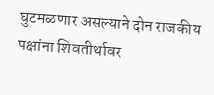घुटमळणार असल्याने दोन राजकीय पक्षांना शिवतीर्थावर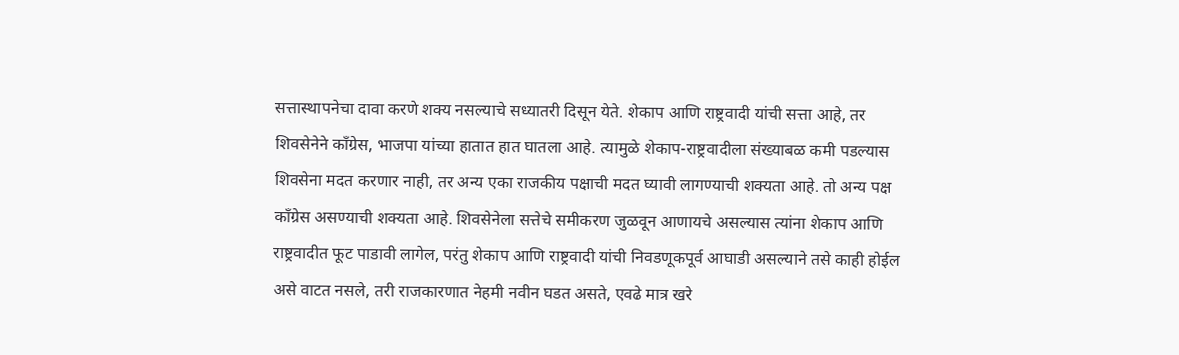सत्तास्थापनेचा दावा करणे शक्य नसल्याचे सध्यातरी दिसून येते. शेकाप आणि राष्ट्रवादी यांची सत्ता आहे, तर शिवसेनेने काँग्रेस, भाजपा यांच्या हातात हात घातला आहे. त्यामुळे शेकाप-राष्ट्रवादीला संख्याबळ कमी पडल्यास शिवसेना मदत करणार नाही, तर अन्य एका राजकीय पक्षाची मदत घ्यावी लागण्याची शक्यता आहे. तो अन्य पक्ष काँग्रेस असण्याची शक्यता आहे. शिवसेनेला सत्तेचे समीकरण जुळवून आणायचे असल्यास त्यांना शेकाप आणि राष्ट्रवादीत फूट पाडावी लागेल, परंतु शेकाप आणि राष्ट्रवादी यांची निवडणूकपूर्व आघाडी असल्याने तसे काही होईल असे वाटत नसले, तरी राजकारणात नेहमी नवीन घडत असते, एवढे मात्र खरे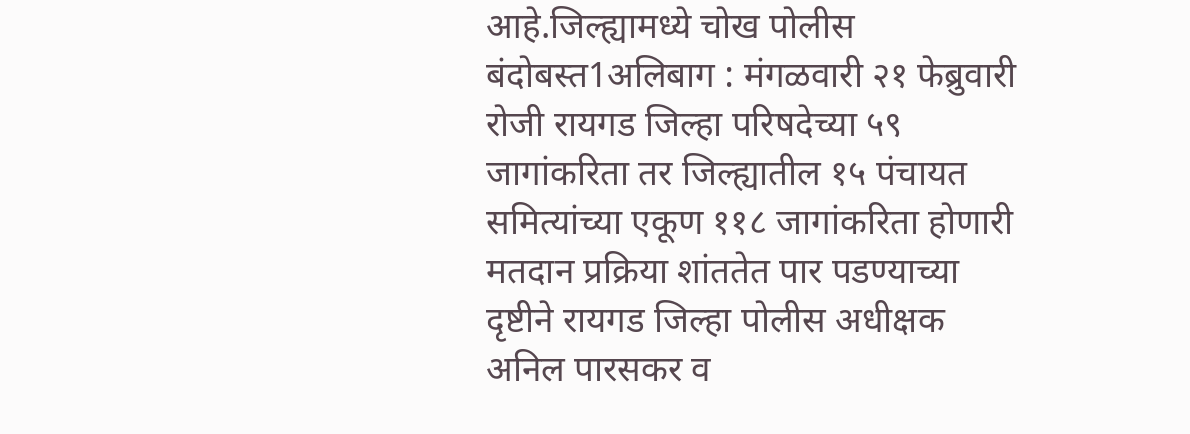आहे.जिल्ह्यामध्ये चोख पोलीस बंदोबस्त1अलिबाग : मंगळवारी २१ फेब्रुवारी रोजी रायगड जिल्हा परिषदेच्या ५९ जागांकरिता तर जिल्ह्यातील १५ पंचायत समित्यांच्या एकूण ११८ जागांकरिता होणारी मतदान प्रक्रिया शांततेत पार पडण्याच्या दृष्टीने रायगड जिल्हा पोलीस अधीक्षक अनिल पारसकर व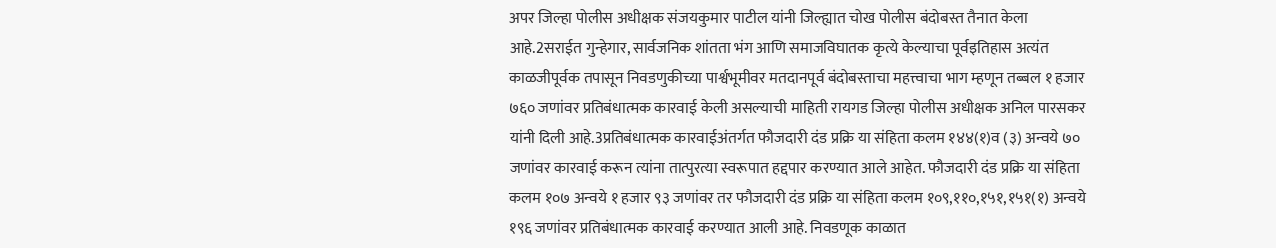अपर जिल्हा पोलीस अधीक्षक संजयकुमार पाटील यांनी जिल्ह्यात चोख पोलीस बंदोबस्त तैनात केला आहे.2सराईत गुन्हेगार, सार्वजनिक शांतता भंग आणि समाजविघातक कृत्ये केल्याचा पूर्वइतिहास अत्यंत काळजीपूर्वक तपासून निवडणुकीच्या पार्श्वभूमीवर मतदानपूर्व बंदोबस्ताचा महत्त्वाचा भाग म्हणून तब्बल १ हजार ७६० जणांवर प्रतिबंधात्मक कारवाई केली असल्याची माहिती रायगड जिल्हा पोलीस अधीक्षक अनिल पारसकर यांनी दिली आहे.3प्रतिबंधात्मक कारवाईअंतर्गत फौजदारी दंड प्रक्रि या संहिता कलम १४४(१)व (३) अन्वये ७० जणांवर कारवाई करून त्यांना तात्पुरत्या स्वरूपात हद्दपार करण्यात आले आहेत. फौजदारी दंड प्रक्रि या संहिता कलम १०७ अन्वये १ हजार ९३ जणांवर तर फौजदारी दंड प्रक्रि या संहिता कलम १०९,११०,१५१,१५१(१) अन्वये १९६ जणांवर प्रतिबंधात्मक कारवाई करण्यात आली आहे. निवडणूक काळात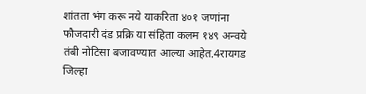शांतता भंग करू नये याकरिता ४०१ जणांना फौजदारी दंड प्रक्रि या संहिता कलम १४९ अन्वये तंबी नोटिसा बजावण्यात आल्या आहेत.4रायगड जिल्हा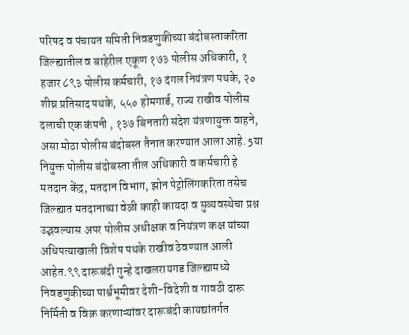परिषद व पंचायत समिती निवडणुकीच्या बंदोबस्ताकरिता जिल्ह्यातील व बाहेरील एकूण १७३ पोलीस अधिकारी, १ हजार ८९३ पोलीस कर्मचारी, १७ दंगल नियंत्रण पथके, २० शीघ्र प्रतिसाद पथके, ५५० होमगार्ड, राज्य राखीव पोलीस दलाची एक कंपनी , १३७ बिनतारी संदेश यंत्रणायुक्त वाहने, असा मोठा पोलीस बंदोबस्त तैनात करण्यात आला आहे. 5या नियुक्त पोलीस बंदोबस्ता तील अधिकारी व कर्मचारी हे मतदान केंद्र, मतदान विभाग, झोन पेट्रोलिंगकरिता तसेच जिल्ह्यात मतदानाच्या वेळी काही कायदा व सुव्यवस्थेचा प्रश्न उद्भवल्यास अपर पोलीस अधीक्षक व नियंत्रण कक्ष यांच्या अधिपत्याखाली विशेष पथके राखीव ठेवण्यात आली आहेत.९९ दारूबंदी गुन्हे दाखलरायगड जिल्ह्यामध्ये निवडणुकीच्या पार्श्वभूमीवर देशी-विदेशी व गावठी दारू निर्मिती व विक्र करणाऱ्यांवर दारूबंदी कायद्यांतर्गत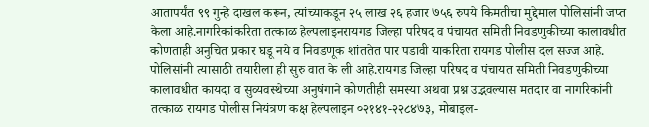आतापर्यंत ९९ गुन्हे दाखल करून, त्यांच्याकडून २५ लाख २६ हजार ७५६ रुपये किमतीचा मुद्देमाल पोलिसांनी जप्त केला आहे.नागरिकांकरिता तत्काळ हेल्पलाइनरायगड जिल्हा परिषद व पंचायत समिती निवडणुकीच्या कालावधीत कोणताही अनुचित प्रकार घडू नये व निवडणूक शांततेत पार पडावी याकरिता रायगड पोलीस दल सज्ज आहे. पोलिसांनी त्यासाठी तयारीला ही सुरु वात के ली आहे.रायगड जिल्हा परिषद व पंचायत समिती निवडणुकीच्या कालावधीत कायदा व सुव्यवस्थेच्या अनुषंगाने कोणतीही समस्या अथवा प्रश्न उद्भवल्यास मतदार वा नागरिकांनी तत्काळ रायगड पोलीस नियंत्रण कक्ष हेल्पलाइन ०२१४१-२२८४७३, मोबाइल-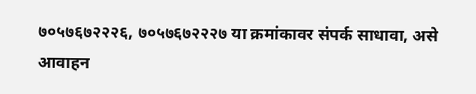७०५७६७२२२६, ७०५७६७२२२७ या क्रमांकावर संपर्क साधावा, असे आवाहन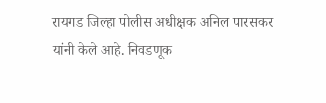रायगड जिल्हा पोलीस अधीक्षक अनिल पारसकर यांनी केले आहे. निवडणूक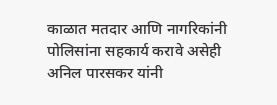काळात मतदार आणि नागरिकांनी पोलिसांना सहकार्य करावे असेही अनिल पारसकर यांनी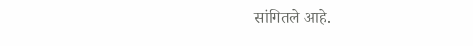सांगितले आहे.